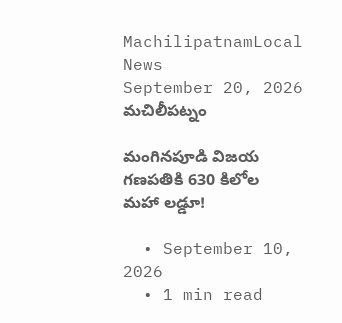MachilipatnamLocal News
September 20, 2026
మచిలీపట్నం

మంగినపూడి విజయ గణపతికి 630 కిలోల మహా లడ్డూ!

  • September 10, 2026
  • 1 min read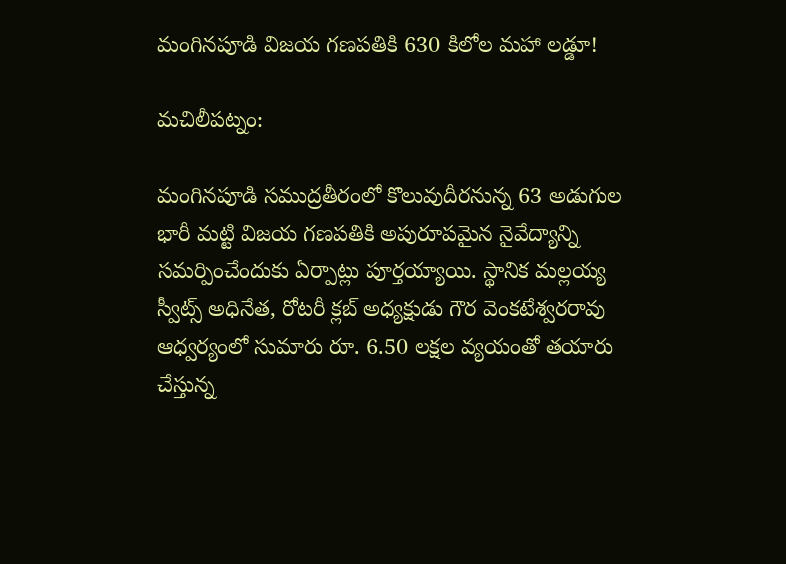మంగినపూడి విజయ గణపతికి 630 కిలోల మహా లడ్డూ!

మచిలీపట్నం:

మంగినపూడి సముద్రతీరంలో కొలువుదీరనున్న 63 అడుగుల భారీ మట్టి విజయ గణపతికి అపురూపమైన నైవేద్యాన్ని సమర్పించేందుకు ఏర్పాట్లు పూర్తయ్యాయి. స్థానిక మల్లయ్య స్వీట్స్ అధినేత, రోటరీ క్లబ్ అధ్యక్షుడు గౌర వెంకటేశ్వరరావు ఆధ్వర్యంలో సుమారు రూ. 6.50 లక్షల వ్యయంతో తయారు చేస్తున్న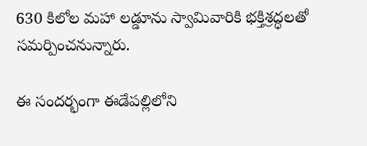630 కిలోల మహా లడ్డూను స్వామివారికి భక్తిశ్రద్ధలతో సమర్పించనున్నారు.

ఈ సందర్భంగా ఈడేపల్లిలోని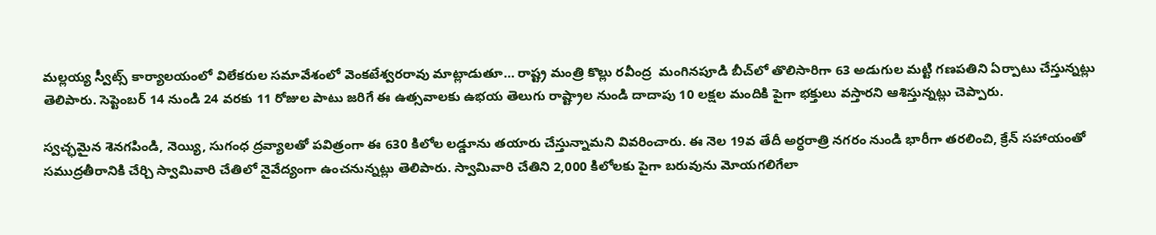మల్లయ్య స్వీట్స్ కార్యాలయంలో విలేకరుల సమావేశంలో వెంకటేశ్వరరావు మాట్లాడుతూ… రాష్ట్ర మంత్రి కొల్లు రవీంద్ర  మంగినపూడి బీచ్‌లో తొలిసారిగా 63 అడుగుల మట్టి గణపతిని ఏర్పాటు చేస్తున్నట్లు తెలిపారు. సెప్టెంబర్ 14 నుండి 24 వరకు 11 రోజుల పాటు జరిగే ఈ ఉత్సవాలకు ఉభయ తెలుగు రాష్ట్రాల నుండి దాదాపు 10 లక్షల మందికి పైగా భక్తులు వస్తారని ఆశిస్తున్నట్లు చెప్పారు.

స్వచ్ఛమైన శెనగపిండి, నెయ్యి, సుగంధ ద్రవ్యాలతో పవిత్రంగా ఈ 630 కిలోల లడ్డూను తయారు చేస్తున్నామని వివరించారు. ఈ నెల 19వ తేదీ అర్ధరాత్రి నగరం నుండి భారీగా తరలించి, క్రేన్ సహాయంతో సముద్రతీరానికి చేర్చి స్వామివారి చేతిలో నైవేద్యంగా ఉంచనున్నట్లు తెలిపారు. స్వామివారి చేతిని 2,000 కిలోలకు పైగా బరువును మోయగలిగేలా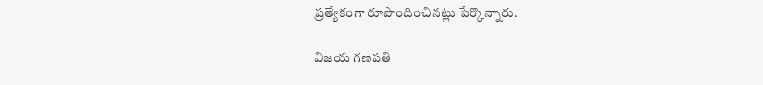ప్రత్యేకంగా రూపొందించినట్లు పేర్కొన్నారు.

విజయ గణపతి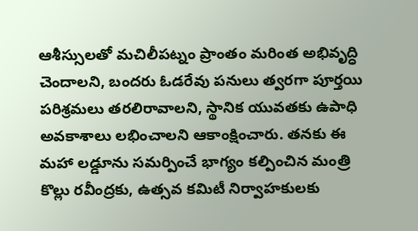ఆశీస్సులతో మచిలీపట్నం ప్రాంతం మరింత అభివృద్ధి చెందాలని, బందరు ఓడరేవు పనులు త్వరగా పూర్తయి పరిశ్రమలు తరలిరావాలని, స్థానిక యువతకు ఉపాధి అవకాశాలు లభించాలని ఆకాంక్షించారు. తనకు ఈ మహా లడ్డూను సమర్పించే భాగ్యం కల్పించిన మంత్రి కొల్లు రవీంద్రకు, ఉత్సవ కమిటీ నిర్వాహకులకు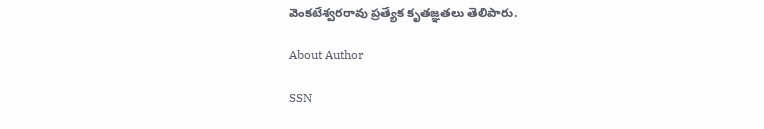వెంకటేశ్వరరావు ప్రత్యేక కృతజ్ఞతలు తెలిపారు.

About Author

SSN